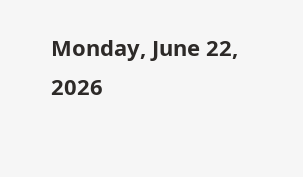Monday, June 22, 2026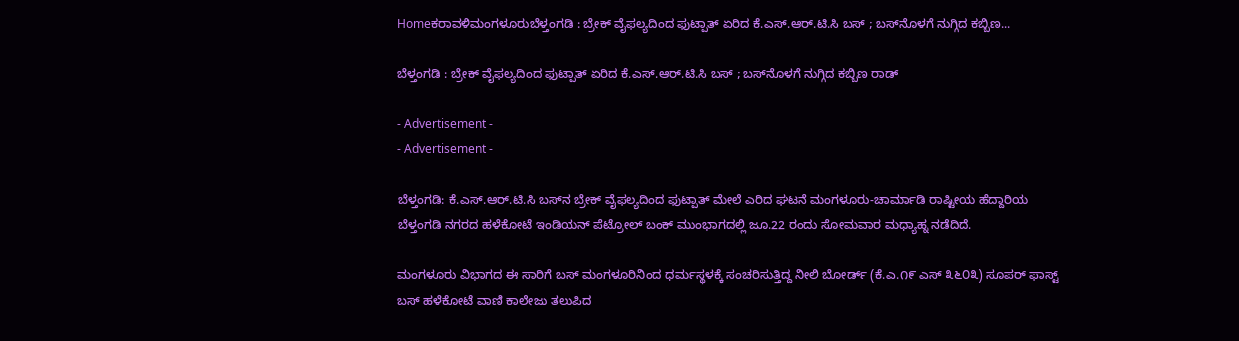Homeಕರಾವಳಿಮಂಗಳೂರುಬೆಳ್ತಂಗಡಿ : ಬ್ರೇಕ್ ವೈಫಲ್ಯದಿಂದ ಫುಟ್ಪಾತ್ ಏರಿದ ಕೆ.ಎಸ್.ಆರ್.ಟಿ.ಸಿ ಬಸ್ ; ಬಸ್‌ನೊಳಗೆ ನುಗ್ಗಿದ ಕಬ್ಬಿಣ...

ಬೆಳ್ತಂಗಡಿ : ಬ್ರೇಕ್ ವೈಫಲ್ಯದಿಂದ ಫುಟ್ಪಾತ್ ಏರಿದ ಕೆ.ಎಸ್.ಆರ್.ಟಿ.ಸಿ ಬಸ್ ; ಬಸ್‌ನೊಳಗೆ ನುಗ್ಗಿದ ಕಬ್ಬಿಣ ರಾಡ್

- Advertisement -
- Advertisement -

ಬೆಳ್ತಂಗಡಿ: ಕೆ.ಎಸ್.ಆರ್.ಟಿ.ಸಿ ಬಸ್‌ನ ಬ್ರೇಕ್ ವೈಫಲ್ಯದಿಂದ ಫುಟ್ಪಾತ್ ಮೇಲೆ ಎರಿದ ಘಟನೆ ಮಂಗಳೂರು-ಚಾರ್ಮಾಡಿ ರಾಷ್ಟೀಯ ಹೆದ್ದಾರಿಯ ಬೆಳ್ತಂಗಡಿ ನಗರದ ಹಳೆಕೋಟೆ ಇಂಡಿಯನ್ ಪೆಟ್ರೋಲ್ ಬಂಕ್ ಮುಂಭಾಗದಲ್ಲಿ ಜೂ.22 ರಂದು ಸೋಮವಾರ ಮಧ್ಯಾಹ್ನ ನಡೆದಿದೆ.

ಮಂಗಳೂರು ವಿಭಾಗದ ಈ ಸಾರಿಗೆ ಬಸ್ ಮಂಗಳೂರಿನಿಂದ ಧರ್ಮಸ್ಥಳಕ್ಕೆ ಸಂಚರಿಸುತ್ತಿದ್ದ ನೀಲಿ ಬೋರ್ಡ್‌ (ಕೆ.ಎ.೧೯ ಎಸ್ ೩೬೦೩) ಸೂಪರ್ ಫಾಸ್ಟ್ ಬಸ್ ಹಳೆಕೋಟೆ ವಾಣಿ ಕಾಲೇಜು ತಲುಪಿದ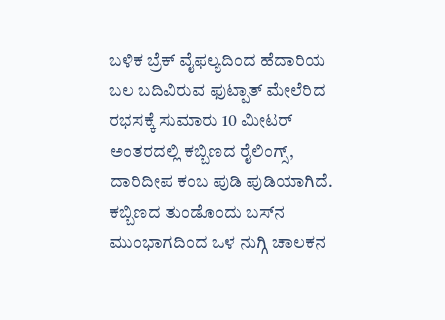ಬಳಿಕ ಬ್ರೆಕ್ ವೈಫಲ್ಯದಿಂದ ಹೆದಾರಿಯ ಬಲ ಬದಿವಿರುವ ಫುಟ್ಪಾತ್ ಮೇಲೆರಿದ ರಭಸಕ್ಕೆ ಸುಮಾರು 10 ಮೀಟರ್ ಅಂತರದಲ್ಲಿ ಕಬ್ಬಿಣದ ರೈಲಿಂಗ್ಸ್, ದಾರಿದೀಪ ಕಂಬ ಪುಡಿ ಪುಡಿಯಾಗಿದೆ. ಕಬ್ಬಿಣದ ತುಂಡೊಂದು ಬಸ್‌ನ ಮುಂಭಾಗದಿಂದ ಒಳ ನುಗ್ಗಿ ಚಾಲಕನ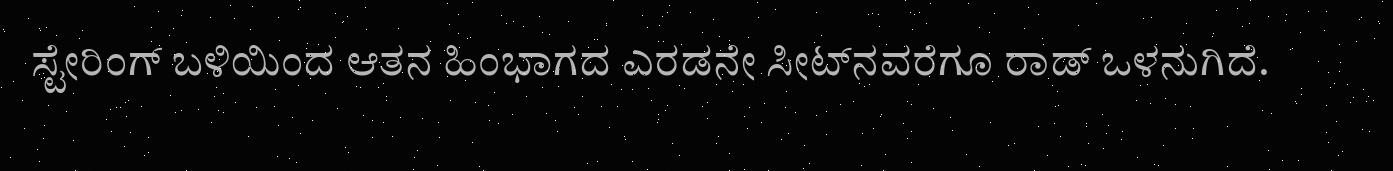ಸ್ಟೇರಿಂಗ್ ಬಳಿಯಿಂದ ಆತನ ಹಿಂಭಾಗದ ಎರಡನೇ ಸೀಟ್‌ನವರೆಗೂ ರಾಡ್ ಒಳನುಗಿದೆ.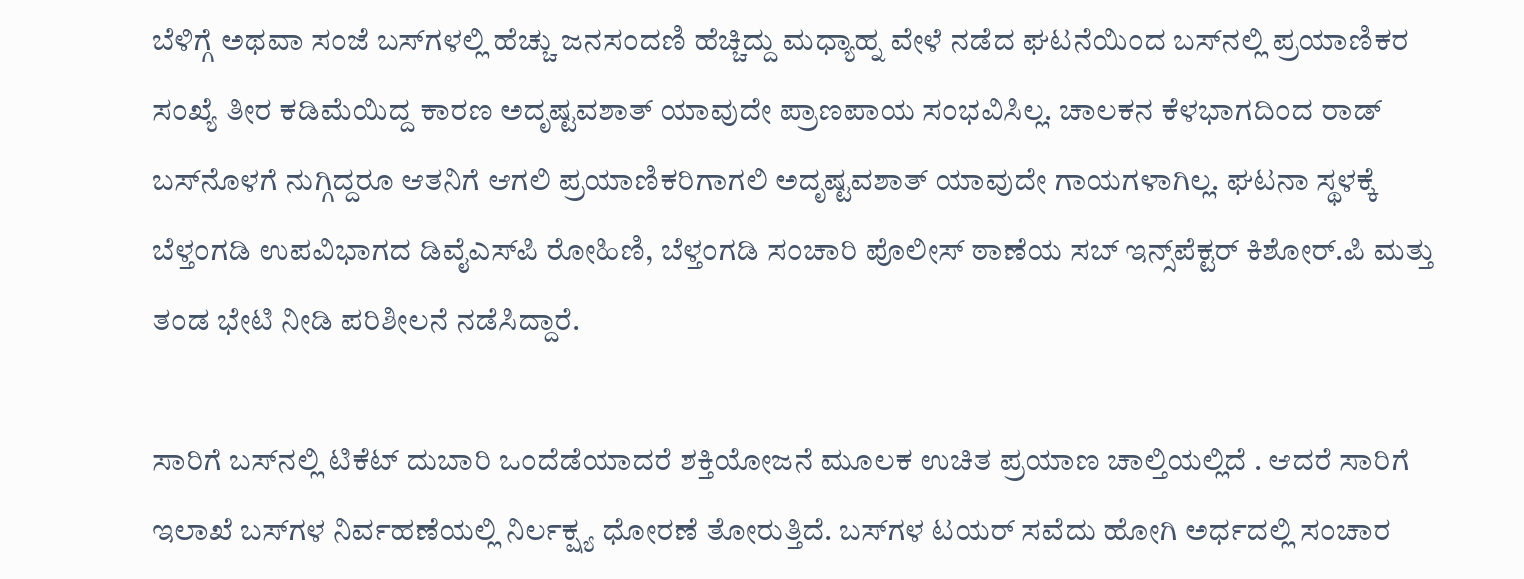ಬೆಳಿಗ್ಗೆ ಅಥವಾ ಸಂಜೆ ಬಸ್‌ಗಳಲ್ಲಿ ಹೆಚ್ಚು ಜನಸಂದಣಿ ಹೆಚ್ಚಿದ್ದು ಮಧ್ಯಾಹ್ನ ವೇಳೆ ನಡೆದ ಘಟನೆಯಿಂದ ಬಸ್‌ನಲ್ಲಿ ಪ್ರಯಾಣಿಕರ ಸಂಖ್ಯೆ ತೀರ ಕಡಿಮೆಯಿದ್ದ ಕಾರಣ ಅದೃಷ್ಟವಶಾತ್ ಯಾವುದೇ ಪ್ರಾಣಪಾಯ ಸಂಭವಿಸಿಲ್ಲ. ಚಾಲಕನ ಕೆಳಭಾಗದಿಂದ ರಾಡ್ ಬಸ್‌ನೊಳಗೆ ನುಗ್ಗಿದ್ದರೂ ಆತನಿಗೆ ಆಗಲಿ ಪ್ರಯಾಣಿಕರಿಗಾಗಲಿ ಅದೃಷ್ಟವಶಾತ್ ಯಾವುದೇ ಗಾಯಗಳಾಗಿಲ್ಲ. ಘಟನಾ ಸ್ಥಳಕ್ಕೆ ಬೆಳ್ತಂಗಡಿ ಉಪವಿಭಾಗದ ಡಿವೈಎಸ್‌ಪಿ ರೋಹಿಣಿ, ಬೆಳ್ತಂಗಡಿ ಸಂಚಾರಿ ಪೊಲೀಸ್ ಠಾಣೆಯ ಸಬ್ ಇನ್ಸ್‌ಪೆಕ್ಟರ್ ಕಿಶೋರ್.ಪಿ ಮತ್ತು ತಂಡ ಭೇಟಿ ನೀಡಿ ಪರಿಶೀಲನೆ ನಡೆಸಿದ್ದಾರೆ.

ಸಾರಿಗೆ ಬಸ್‌ನಲ್ಲಿ ಟಿಕೆಟ್ ದುಬಾರಿ ಒಂದೆಡೆಯಾದರೆ ಶಕ್ತಿಯೋಜನೆ ಮೂಲಕ ಉಚಿತ ಪ್ರಯಾಣ ಚಾಲ್ತಿಯಲ್ಲಿದೆ . ಆದರೆ ಸಾರಿಗೆ ಇಲಾಖೆ ಬಸ್‌ಗಳ ನಿರ್ವಹಣೆಯಲ್ಲಿ ನಿರ್ಲಕ್ಷ್ಯ ಧೋರಣೆ ತೋರುತ್ತಿದೆ. ಬಸ್‌ಗಳ ಟಯರ್ ಸವೆದು ಹೋಗಿ ಅರ್ಧದಲ್ಲಿ ಸಂಚಾರ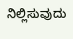ನಿಲ್ಲಿಸುವುದು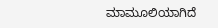ಮಾಮೂಲಿಯಾಗಿದೆ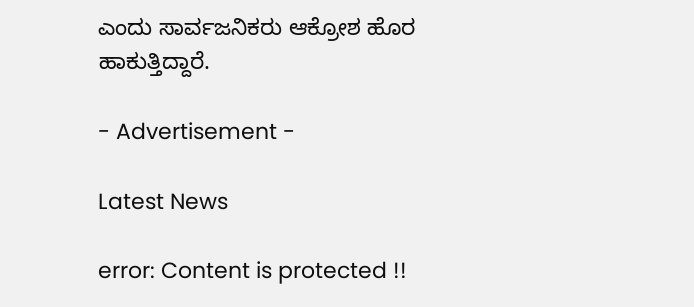ಎಂದು ಸಾರ್ವಜನಿಕರು ಆಕ್ರೋಶ ಹೊರ ಹಾಕುತ್ತಿದ್ದಾರೆ.

- Advertisement -

Latest News

error: Content is protected !!